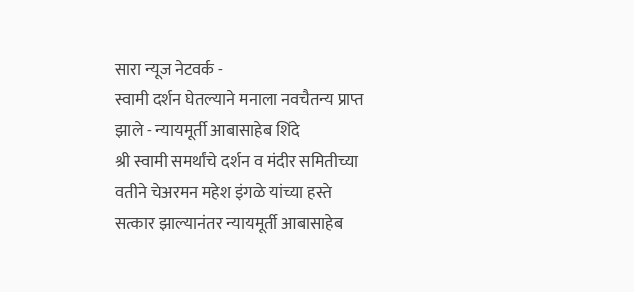सारा न्यूज नेटवर्क -
स्वामी दर्शन घेतल्याने मनाला नवचैतन्य प्राप्त झाले - न्यायमूर्ती आबासाहेब शिंदे
श्री स्वामी समर्थांचे दर्शन व मंदीर समितीच्या वतीने चेअरमन महेश इंगळे यांच्या हस्ते सत्कार झाल्यानंतर न्यायमूर्ती आबासाहेब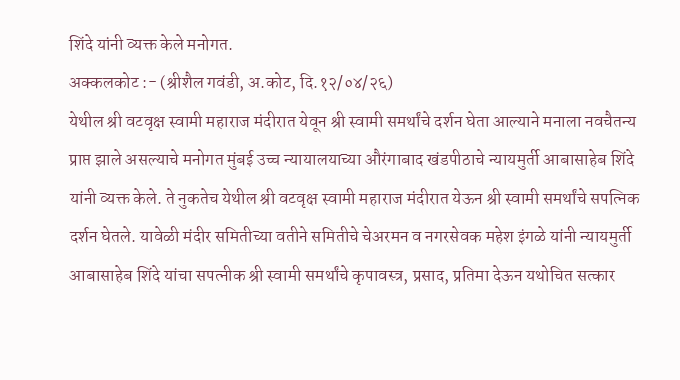शिंदे यांनी व्यक्त केले मनोगत.
अक्कलकोट :- (श्रीशैल गवंडी, अ.कोट, दि.१२/०४/२६)
येथील श्री वटवृक्ष स्वामी महाराज मंदीरात येवून श्री स्वामी समर्थांचे दर्शन घेता आल्याने मनाला नवचैतन्य प्राप्त झाले असल्याचे मनोगत मुंबई उच्च न्यायालयाच्या औरंगाबाद खंडपीठाचे न्यायमुर्ती आबासाहेब शिंदे यांनी व्यक्त केले. ते नुकतेच येथील श्री वटवृक्ष स्वामी महाराज मंदीरात येऊन श्री स्वामी समर्थांचे सपत्निक दर्शन घेतले. यावेळी मंदीर समितीच्या वतीने समितीचे चेअरमन व नगरसेवक महेश इंगळे यांनी न्यायमुर्ती आबासाहेब शिंदे यांचा सपत्नीक श्री स्वामी समर्थांचे कृपावस्त्र, प्रसाद, प्रतिमा देऊन यथोचित सत्कार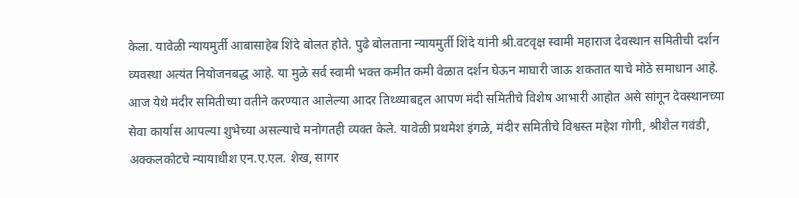केला. यावेळी न्यायमुर्ती आबासाहेब शिंदे बोलत होते. पुढे बोलताना न्यायमुर्ती शिंदे यांनी श्री.वटवृक्ष स्वामी महाराज देवस्थान समितीची दर्शन व्यवस्था अत्यंत नियोजनबद्ध आहे. या मुळे सर्व स्वामी भक्त कमीत कमी वेळात दर्शन घेऊन माघारी जाऊ शकतात याचे मोठे समाधान आहे. आज येथे मंदीर समितीच्या वतीने करण्यात आलेल्या आदर तिथ्थ्याबद्दल आपण मंदी समितीचे विशेष आभारी आहोत असे सांगून देवस्थानच्या सेवा कार्यास आपल्या शुभेच्या असल्याचे मनोगतही व्यक्त केले. यावेळी प्रथमेश इंगळे, मंदीर समितीचे विश्वस्त महेश गोगी, श्रीशैल गवंडी, अक्कलकोटचे न्यायाधीश एन.ए.एल. शेख, सागर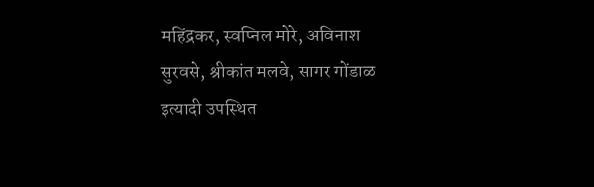महिंद्रकर, स्वप्निल मोरे, अविनाश सुरवसे, श्रीकांत मलवे, सागर गोंडाळ इत्यादी उपस्थित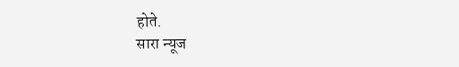होते.
सारा न्यूज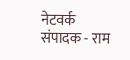नेटवर्क
संपादक - राम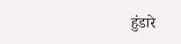हुंडारे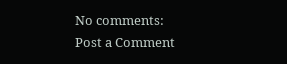No comments:
Post a Comment